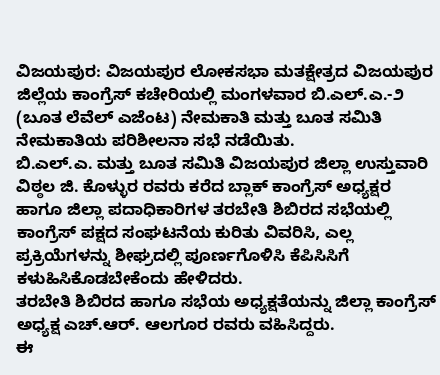ವಿಜಯಪುರ: ವಿಜಯಪುರ ಲೋಕಸಭಾ ಮತಕ್ಷೇತ್ರದ ವಿಜಯಪುರ ಜಿಲ್ಲೆಯ ಕಾಂಗ್ರೆಸ್ ಕಚೇರಿಯಲ್ಲಿ ಮಂಗಳವಾರ ಬಿ.ಎಲ್.ಎ.-೨ (ಬೂತ ಲೆವೆಲ್ ಎಜೆಂಟ) ನೇಮಕಾತಿ ಮತ್ತು ಬೂತ ಸಮಿತಿ ನೇಮಕಾತಿಯ ಪರಿಶೀಲನಾ ಸಭೆ ನಡೆಯಿತು.
ಬಿ.ಎಲ್.ಎ. ಮತ್ತು ಬೂತ ಸಮಿತಿ ವಿಜಯಪುರ ಜಿಲ್ಲಾ ಉಸ್ತುವಾರಿ ವಿಠ್ಠಲ ಜಿ. ಕೊಳ್ಳುರ ರವರು ಕರೆದ ಬ್ಲಾಕ್ ಕಾಂಗ್ರೆಸ್ ಅಧ್ಯಕ್ಷರ ಹಾಗೂ ಜಿಲ್ಲಾ ಪದಾಧಿಕಾರಿಗಳ ತರಬೇತಿ ಶಿಬಿರದ ಸಭೆಯಲ್ಲಿ ಕಾಂಗ್ರೆಸ್ ಪಕ್ಷದ ಸಂಘಟನೆಯ ಕುರಿತು ವಿವರಿಸಿ, ಎಲ್ಲ ಪ್ರಕ್ರಿಯೆಗಳನ್ನು ಶೀಘ್ರದಲ್ಲಿ ಪೂರ್ಣಗೊಳಿಸಿ ಕೆಪಿಸಿಸಿಗೆ ಕಳುಹಿಸಿಕೊಡಬೇಕೆಂದು ಹೇಳಿದರು.
ತರಬೇತಿ ಶಿಬಿರದ ಹಾಗೂ ಸಭೆಯ ಅಧ್ಯಕ್ಷತೆಯನ್ನು ಜಿಲ್ಲಾ ಕಾಂಗ್ರೆಸ್ ಅಧ್ಯಕ್ಷ ಎಚ್.ಆರ್. ಆಲಗೂರ ರವರು ವಹಿಸಿದ್ದರು.
ಈ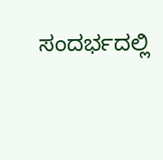ಸಂದರ್ಭದಲ್ಲಿ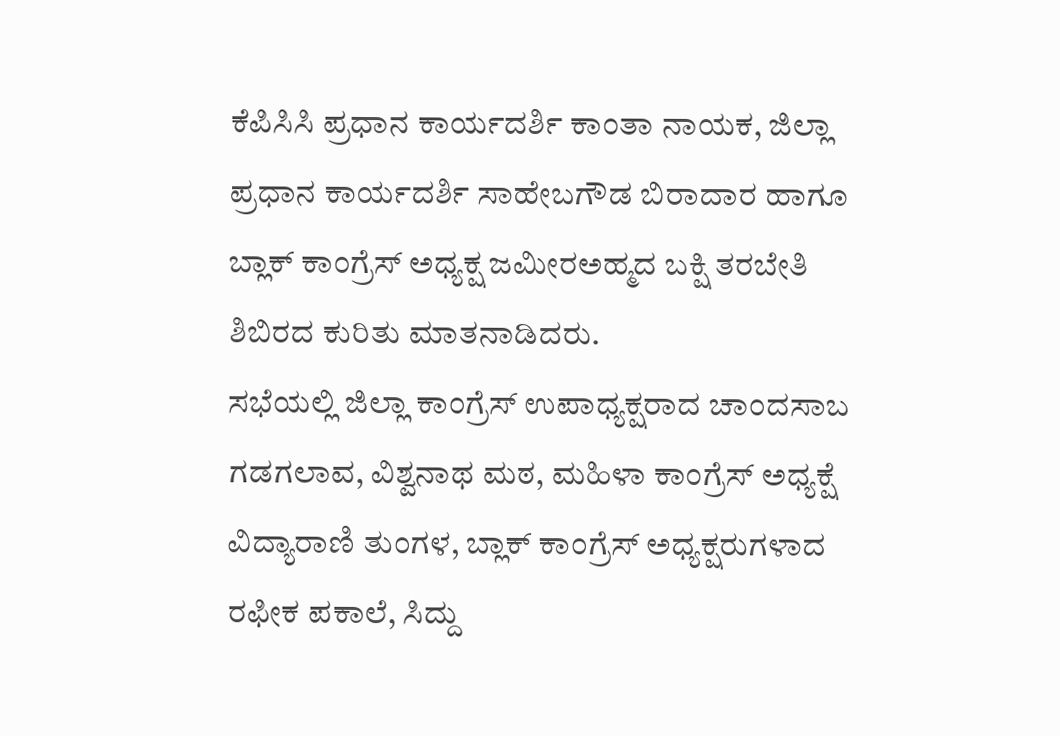ಕೆಪಿಸಿಸಿ ಪ್ರಧಾನ ಕಾರ್ಯದರ್ಶಿ ಕಾಂತಾ ನಾಯಕ, ಜಿಲ್ಲಾ ಪ್ರಧಾನ ಕಾರ್ಯದರ್ಶಿ ಸಾಹೇಬಗೌಡ ಬಿರಾದಾರ ಹಾಗೂ ಬ್ಲಾಕ್ ಕಾಂಗ್ರೆಸ್ ಅಧ್ಯಕ್ಷ ಜಮೀರಅಹ್ಮದ ಬಕ್ಷಿ ತರಬೇತಿ ಶಿಬಿರದ ಕುರಿತು ಮಾತನಾಡಿದರು.
ಸಭೆಯಲ್ಲಿ ಜಿಲ್ಲಾ ಕಾಂಗ್ರೆಸ್ ಉಪಾಧ್ಯಕ್ಷರಾದ ಚಾಂದಸಾಬ ಗಡಗಲಾವ, ವಿಶ್ವನಾಥ ಮಠ, ಮಹಿಳಾ ಕಾಂಗ್ರೆಸ್ ಅಧ್ಯಕ್ಷೆ ವಿದ್ಯಾರಾಣಿ ತುಂಗಳ, ಬ್ಲಾಕ್ ಕಾಂಗ್ರೆಸ್ ಅಧ್ಯಕ್ಷರುಗಳಾದ ರಫೀಕ ಪಕಾಲೆ, ಸಿದ್ದು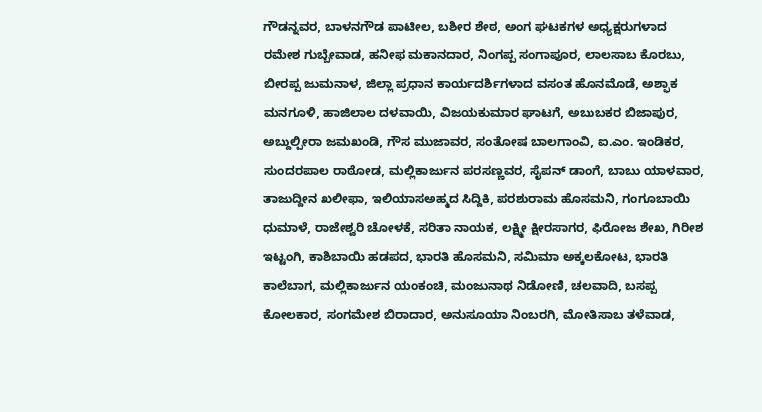ಗೌಡನ್ನವರ, ಬಾಳನಗೌಡ ಪಾಟೀಲ, ಬಶೀರ ಶೇಠ, ಅಂಗ ಘಟಕಗಳ ಅಧ್ಯಕ್ಷರುಗಳಾದ ರಮೇಶ ಗುಬ್ಬೇವಾಡ, ಹನೀಫ ಮಕಾನದಾರ, ನಿಂಗಪ್ಪ ಸಂಗಾಪೂರ, ಲಾಲಸಾಬ ಕೊರಬು, ಬೀರಪ್ಪ ಜುಮನಾಳ, ಜಿಲ್ಲಾ ಪ್ರಧಾನ ಕಾರ್ಯದರ್ಶಿಗಳಾದ ವಸಂತ ಹೊನಮೊಡೆ, ಅಶ್ಫಾಕ ಮನಗೂಳಿ, ಹಾಜಿಲಾಲ ದಳವಾಯಿ, ವಿಜಯಕುಮಾರ ಘಾಟಗೆ, ಅಬುಬಕರ ಬಿಜಾಪುರ, ಅಬ್ದುಲ್ಪೀರಾ ಜಮಖಂಡಿ, ಗೌಸ ಮುಜಾವರ, ಸಂತೋಷ ಬಾಲಗಾಂವಿ, ಐ.ಎಂ. ಇಂಡಿಕರ, ಸುಂದರಪಾಲ ರಾಠೋಡ, ಮಲ್ಲಿಕಾರ್ಜುನ ಪರಸಣ್ಣವರ, ಸೈಪನ್ ಡಾಂಗೆ, ಬಾಬು ಯಾಳವಾರ, ತಾಜುದ್ದೀನ ಖಲೀಫಾ, ಇಲಿಯಾಸಅಹ್ಮದ ಸಿದ್ದಿಕಿ, ಪರಶುರಾಮ ಹೊಸಮನಿ, ಗಂಗೂಬಾಯಿ ಧುಮಾಳೆ, ರಾಜೇಶ್ವರಿ ಚೋಳಕೆ, ಸರಿತಾ ನಾಯಕ, ಲಕ್ಷ್ಮೀ ಕ್ಷೀರಸಾಗರ, ಫಿರೋಜ ಶೇಖ, ಗಿರೀಶ ಇಟ್ಟಂಗಿ, ಕಾಶಿಬಾಯಿ ಹಡಪದ, ಭಾರತಿ ಹೊಸಮನಿ, ಸಮಿಮಾ ಅಕ್ಕಲಕೋಟ, ಭಾರತಿ ಕಾಲೆಬಾಗ, ಮಲ್ಲಿಕಾರ್ಜುನ ಯಂಕಂಚಿ, ಮಂಜುನಾಥ ನಿಡೋಣಿ, ಚಲವಾದಿ, ಬಸಪ್ಪ ಕೋಲಕಾರ, ಸಂಗಮೇಶ ಬಿರಾದಾರ, ಅನುಸೂಯಾ ನಿಂಬರಗಿ, ಮೋತಿಸಾಬ ತಳೆವಾಡ,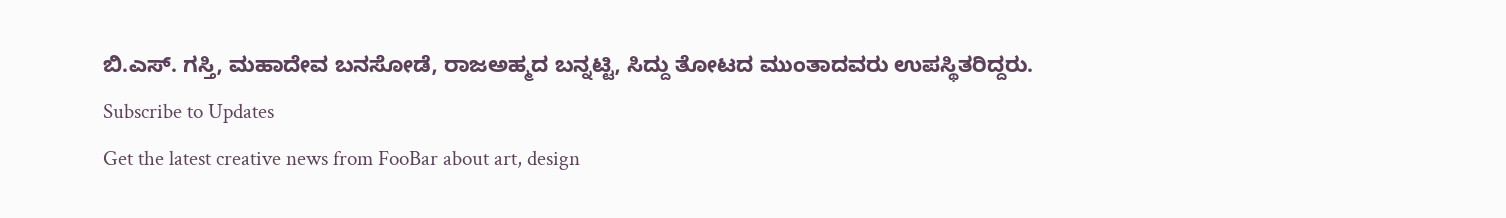ಬಿ.ಎಸ್. ಗಸ್ತಿ, ಮಹಾದೇವ ಬನಸೋಡೆ, ರಾಜಅಹ್ಮದ ಬನ್ನಟ್ಟಿ, ಸಿದ್ದು ತೋಟದ ಮುಂತಾದವರು ಉಪಸ್ಥಿತರಿದ್ದರು.
Subscribe to Updates
Get the latest creative news from FooBar about art, design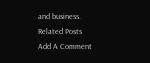and business.
Related Posts
Add A Comment